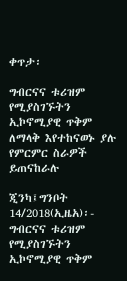ቀጥታ፡

ግብርናና ቱሪዝም የሚያስገኙትን ኢኮኖሚያዊ ጥቅም ለማላቅ እየተከናወኑ ያሉ የምርምር ስራዎች ይጠናከራሉ

ጂንካ፤ግንቦት 14/2018(ኢዜአ)፡- ግብርናና ቱሪዝም የሚያስገኙትን ኢኮኖሚያዊ ጥቅም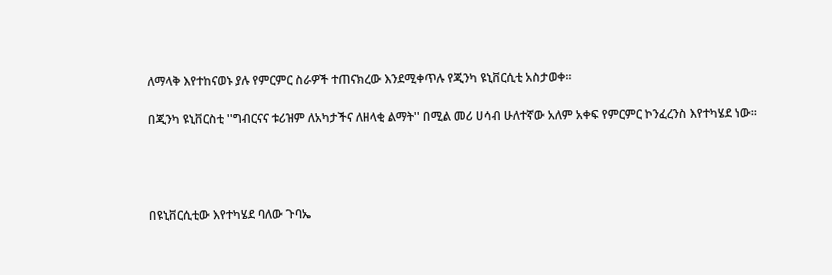ለማላቅ እየተከናወኑ ያሉ የምርምር ስራዎች ተጠናክረው እንደሚቀጥሉ የጂንካ ዩኒቨርሲቲ አስታወቀ።

በጂንካ ዩኒቨርስቲ ''ግብርናና ቱሪዝም ለአካታችና ለዘላቂ ልማት'' በሚል መሪ ሀሳብ ሁለተኛው አለም አቀፍ የምርምር ኮንፈረንስ እየተካሄደ ነው።




በዩኒቨርሲቲው እየተካሄደ ባለው ጉባኤ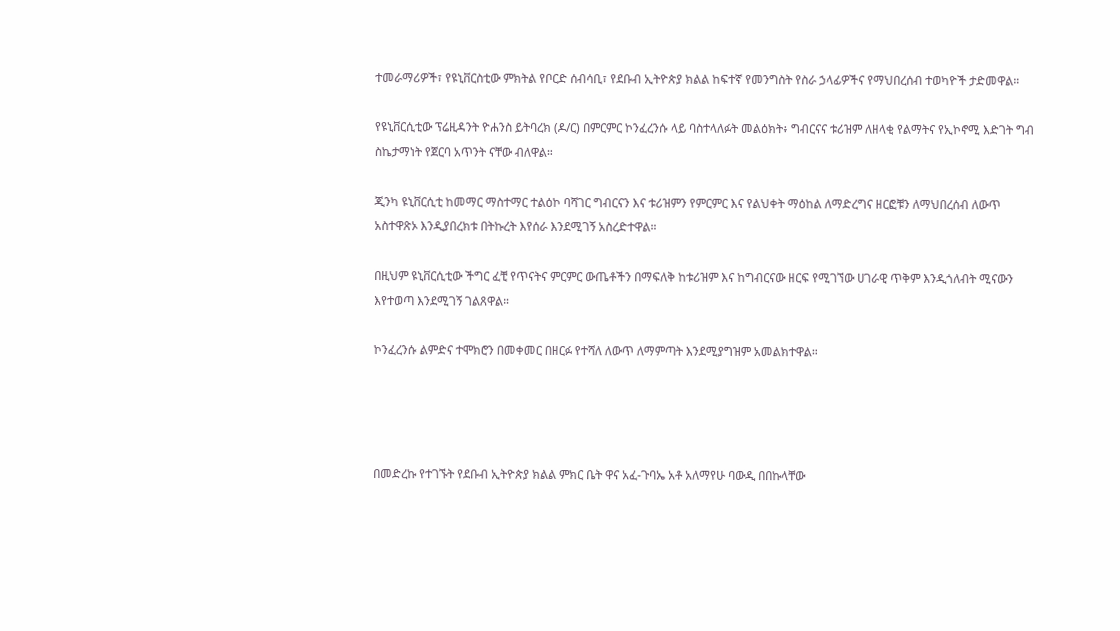ተመራማሪዎች፣ የዩኒቨርስቲው ምክትል የቦርድ ሰብሳቢ፣ የደቡብ ኢትዮጵያ ክልል ከፍተኛ የመንግስት የስራ ኃላፊዎችና የማህበረሰብ ተወካዮች ታድመዋል።

የዩኒቨርሲቲው ፕሬዚዳንት ዮሐንስ ይትባረክ (ዶ/ር) በምርምር ኮንፈረንሱ ላይ ባስተላለፉት መልዕክት፥ ግብርናና ቱሪዝም ለዘላቂ የልማትና የኢኮኖሚ እድገት ግብ ስኬታማነት የጀርባ አጥንት ናቸው ብለዋል።

ጂንካ ዩኒቨርሲቲ ከመማር ማስተማር ተልዕኮ ባሻገር ግብርናን እና ቱሪዝምን የምርምር እና የልህቀት ማዕከል ለማድረግና ዘርፎቹን ለማህበረሰብ ለውጥ አስተዋጽኦ እንዲያበረክቱ በትኩረት እየሰራ እንደሚገኝ አስረድተዋል።

በዚህም ዩኒቨርሲቲው ችግር ፈቺ የጥናትና ምርምር ውጤቶችን በማፍለቅ ከቱሪዝም እና ከግብርናው ዘርፍ የሚገኘው ሀገራዊ ጥቅም እንዲጎለብት ሚናውን እየተወጣ እንደሚገኝ ገልጸዋል።

ኮንፈረንሱ ልምድና ተሞክሮን በመቀመር በዘርፉ የተሻለ ለውጥ ለማምጣት እንደሚያግዝም አመልክተዋል።




በመድረኩ የተገኙት የደቡብ ኢትዮጵያ ክልል ምክር ቤት ዋና አፈ-ጉባኤ አቶ አለማየሁ ባውዲ በበኩላቸው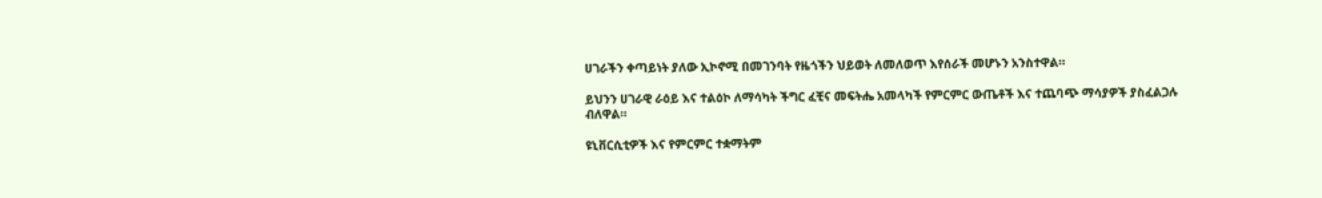ሀገራችን ቀጣይነት ያለው ኢኮኖሚ በመገንባት የዜጎችን ህይወት ለመለወጥ እየሰራች መሆኑን አንስተዋል።

ይህንን ሀገራዊ ራዕይ እና ተልዕኮ ለማሳካት ችግር ፈቺና መፍትሔ አመላካች የምርምር ውጤቶች እና ተጨባጭ ማሳያዎች ያስፈልጋሉ ብለዋል።

ዩኒቨርሲቲዎች እና የምርምር ተቋማትም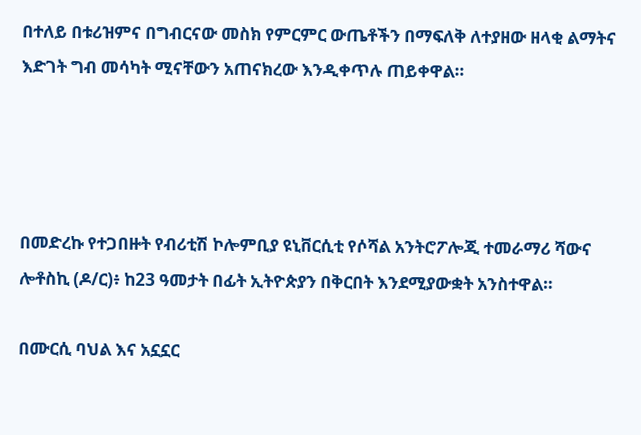በተለይ በቱሪዝምና በግብርናው መስክ የምርምር ውጤቶችን በማፍለቅ ለተያዘው ዘላቂ ልማትና እድገት ግብ መሳካት ሚናቸውን አጠናክረው እንዲቀጥሉ ጠይቀዋል።




በመድረኩ የተጋበዙት የብሪቲሽ ኮሎምቢያ ዩኒቨርሲቲ የሶሻል አንትሮፖሎጂ ተመራማሪ ሻውና ሎቶስኪ (ዶ/ር)፥ ከ23 ዓመታት በፊት ኢትዮጵያን በቅርበት እንደሚያውቋት አንስተዋል።

በሙርሲ ባህል እና አኗኗር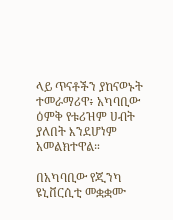ላይ ጥናቶችን ያከናወኑት ተመራማሪዋ፥ አካባቢው ዕምቅ የቱሪዝም ሀብት ያለበት እንደሆነም አመልክተዋል።

በአካባቢው የጂንካ ዩኒቨርሲቲ መቋቋሙ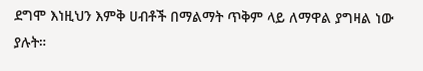ደግሞ እነዚህን እምቅ ሀብቶች በማልማት ጥቅም ላይ ለማዋል ያግዛል ነው ያሉት።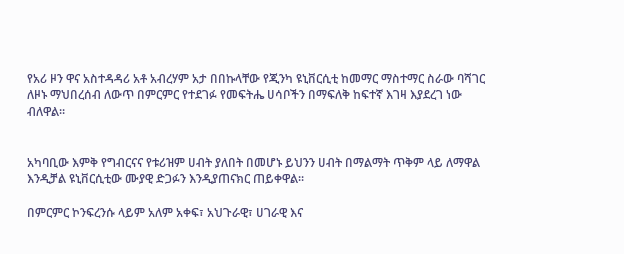የአሪ ዞን ዋና አስተዳዳሪ አቶ አብረሃም አታ በበኩላቸው የጂንካ ዩኒቨርሲቲ ከመማር ማስተማር ስራው ባሻገር ለዞኑ ማህበረሰብ ለውጥ በምርምር የተደገፉ የመፍትሔ ሀሳቦችን በማፍለቅ ከፍተኛ እገዛ እያደረገ ነው ብለዋል።


አካባቢው እምቅ የግብርናና የቱሪዝም ሀብት ያለበት በመሆኑ ይህንን ሀብት በማልማት ጥቅም ላይ ለማዋል እንዲቻል ዩኒቨርሲቲው ሙያዊ ድጋፉን እንዲያጠናክር ጠይቀዋል፡፡

በምርምር ኮንፍረንሱ ላይም አለም አቀፍ፣ አህጉራዊ፣ ሀገራዊ እና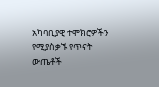አካባቢያዊ ተሞክሮዎችን የሚያስቃኙ የጥናት ውጤቶች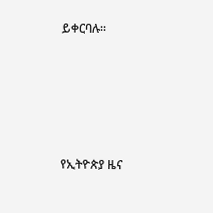ይቀርባሉ።





የኢትዮጵያ ዜና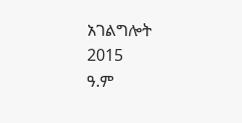አገልግሎት
2015
ዓ.ም